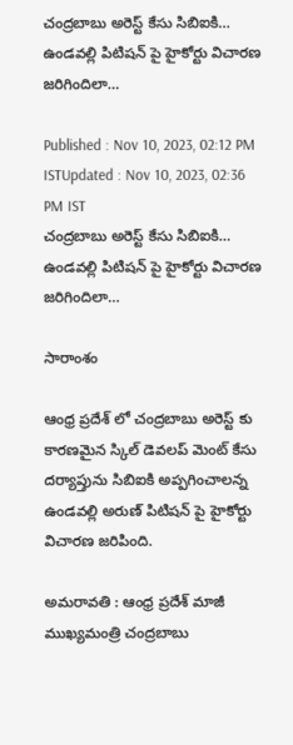చంద్రబాబు అరెస్ట్ కేసు సిబిఐకి... ఉండవల్లి పిటిషన్ పై హైకోర్టు విచారణ జరిగిందిలా...

Published : Nov 10, 2023, 02:12 PM ISTUpdated : Nov 10, 2023, 02:36 PM IST
చంద్రబాబు అరెస్ట్ కేసు సిబిఐకి... ఉండవల్లి పిటిషన్ పై హైకోర్టు విచారణ జరిగిందిలా...

సారాంశం

ఆంధ్ర ప్రదేశ్ లో చంద్రబాబు అరెస్ట్ కు కారణమైన స్కిల్ డెవలప్ మెంట్ కేసు దర్యాప్తును సిబిఐకి అప్పగించాలన్న ఉండవల్లి అరుణ్ పిటిషన్ పై హైకోర్టు విచారణ జరిపింది.

అమరావతి : ఆంధ్ర ప్రదేశ్ మాజీ ముఖ్యమంత్రి చంద్రబాబు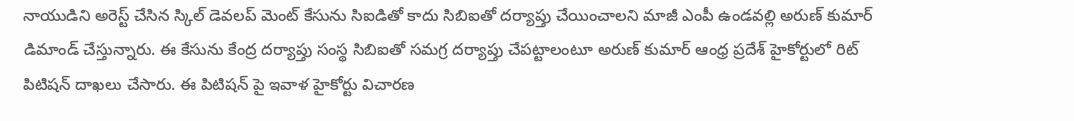నాయుడిని అరెస్ట్ చేసిన స్కిల్ డెవలప్ మెంట్ కేసును సిఐడితో కాదు సిబిఐతో దర్యాప్తు చేయించాలని మాజీ ఎంపీ ఉండవల్లి అరుణ్ కుమార్ డిమాండ్ చేస్తున్నారు. ఈ కేసును కేంద్ర దర్యాప్తు సంస్థ సిబిఐతో సమగ్ర దర్యాప్తు చేపట్టాలంటూ అరుణ్ కుమార్ ఆంధ్ర ప్రదేశ్ హైకోర్టులో రిట్ పిటిషన్ దాఖలు చేసారు. ఈ పిటిషన్ పై ఇవాళ హైకోర్టు విచారణ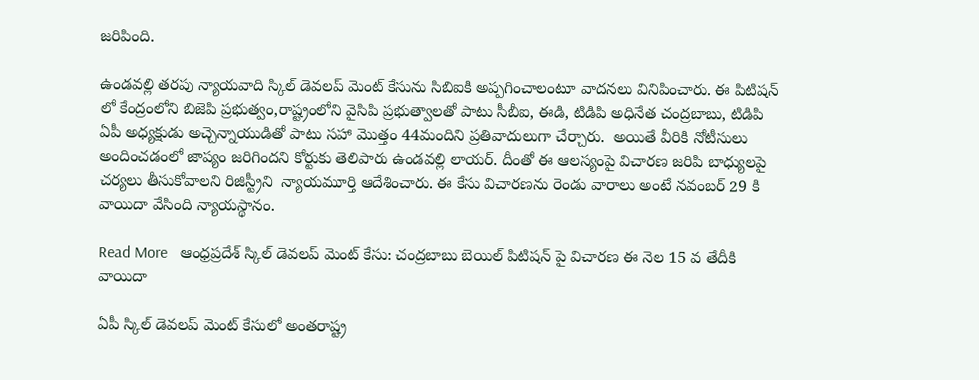జరిపింది.

ఉండవల్లి తరపు న్యాయవాది స్కిల్ డెవలప్ మెంట్ కేసును సిబిఐకి అప్పగించాలంటూ వాదనలు వినిపించారు. ఈ పిటిషన్ లో కేంద్రంలోని బిజెపి ప్రభుత్వం,రాష్ట్రంలోని వైసిపి ప్రభుత్వాలతో పాటు సీబీఐ, ఈడి, టిడిపి అధినేత చంద్రబాబు, టిడిపి ఏపీ అధ్యక్షుడు అచ్చెన్నాయుడితో పాటు సహా మొత్తం 44మందిని ప్రతివాదులుగా చేర్చారు.  అయితే వీరికి నోటీసులు అందించడంలో జాప్యం జరిగిందని కోర్టుకు తెలిపారు ఉండవల్లి లాయర్. దీంతో ఈ ఆలస్యంపై విచారణ జరిపి బాధ్యులపై చర్యలు తీసుకోవాలని రిజిస్ట్రీని  న్యాయమూర్తి ఆదేశించారు. ఈ కేసు విచారణను రెండు వారాలు అంటే నవంబర్ 29 కి వాయిదా వేసింది న్యాయస్థానం.

Read More   ఆంధ్రప్రదేశ్ స్కిల్ డెవలప్ మెంట్ కేసు: చంద్రబాబు బెయిల్ పిటిషన్ పై విచారణ ఈ నెల 15 వ తేదీకి వాయిదా

ఏపీ స్కిల్ డెవలప్ మెంట్ కేసులో అంతరాష్ట్ర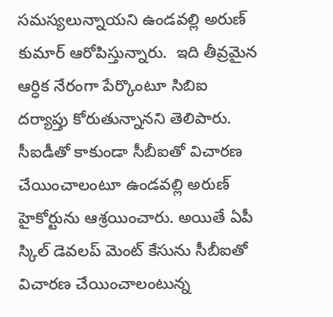సమస్యలున్నాయని ఉండవల్లి అరుణ్ కుమార్ ఆరోపిస్తున్నారు.  ఇది తీవ్రమైన ఆర్ధిక నేరంగా పేర్కొంటూ సిబిఐ దర్యాప్తు కోరుతున్నానని తెలిపారు. సీఐడీతో కాకుండా సీబీఐతో విచారణ చేయించాలంటూ ఉండవల్లి అరుణ్ హైకోర్టును ఆశ్రయించారు. అయితే ఏపీ స్కిల్ డెవలప్ మెంట్ కేసును సీబీఐతో విచారణ చేయించాలంటున్న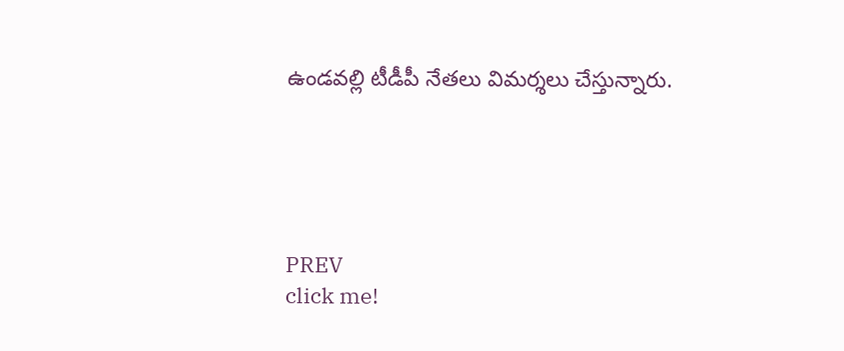ఉండవల్లి టీడీపీ నేతలు విమర్శలు చేస్తున్నారు.





PREV
click me!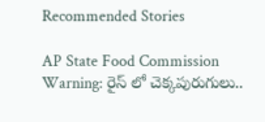Recommended Stories

AP State Food Commission Warning: రైస్ లో చెక్కపురుగులు..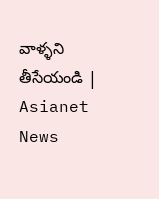వాళ్ళని తీసేయండి | Asianet News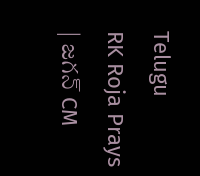Telugu
RK Roja Prays | జగన్ CM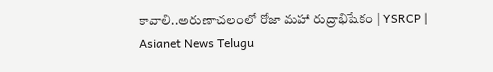కావాలి..అరుణాచలంలో రోజా మహా రుద్రాభిషేకం | YSRCP | Asianet News Telugu